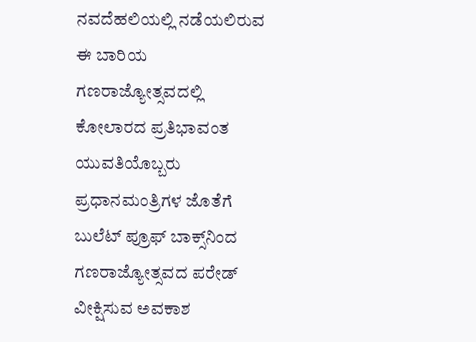ನವದೆಹಲಿಯಲ್ಲಿ ನಡೆಯಲಿರುವ ಈ ಬಾರಿಯ ಗಣರಾಜ್ಯೋತ್ಸವದಲ್ಲಿ ಕೋಲಾರದ ಪ್ರತಿಭಾವಂತ ಯುವತಿಯೊಬ್ಬರು ಪ್ರಧಾನಮಂತ್ರಿಗಳ ಜೊತೆಗೆ ಬುಲೆಟ್ ಪ್ರೂಫ್ ಬಾಕ್ಸ್‌ನಿಂದ ಗಣರಾಜ್ಯೋತ್ಸವದ ಪರೇಡ್ ವೀಕ್ಷಿಸುವ ಅವಕಾಶ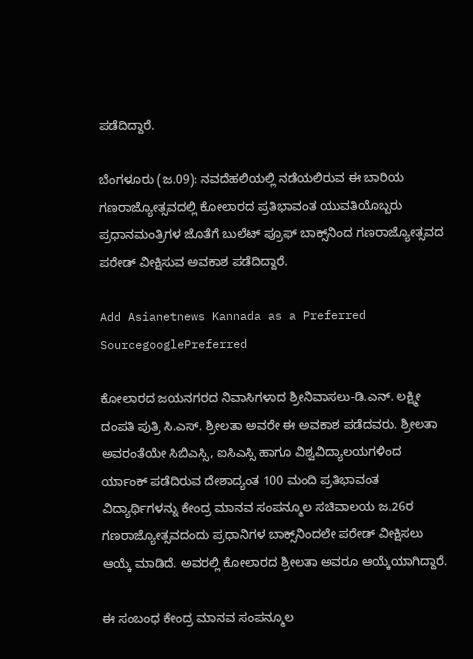ಪಡೆದಿದ್ದಾರೆ.

ಬೆಂಗಳೂರು (ಜ.09): ನವದೆಹಲಿಯಲ್ಲಿ ನಡೆಯಲಿರುವ ಈ ಬಾರಿಯ ಗಣರಾಜ್ಯೋತ್ಸವದಲ್ಲಿ ಕೋಲಾರದ ಪ್ರತಿಭಾವಂತ ಯುವತಿಯೊಬ್ಬರು ಪ್ರಧಾನಮಂತ್ರಿಗಳ ಜೊತೆಗೆ ಬುಲೆಟ್ ಪ್ರೂಫ್ ಬಾಕ್ಸ್‌ನಿಂದ ಗಣರಾಜ್ಯೋತ್ಸವದ ಪರೇಡ್ ವೀಕ್ಷಿಸುವ ಅವಕಾಶ ಪಡೆದಿದ್ದಾರೆ.

Add Asianetnews Kannada as a Preferred SourcegooglePreferred

ಕೋಲಾರದ ಜಯನಗರದ ನಿವಾಸಿಗಳಾದ ಶ್ರೀನಿವಾಸಲು-ಡಿ.ಎನ್. ಲಕ್ಷ್ಮೀ ದಂಪತಿ ಪುತ್ರಿ ಸಿ.ಎಸ್. ಶ್ರೀಲತಾ ಅವರೇ ಈ ಅವಕಾಶ ಪಡೆದವರು. ಶ್ರೀಲತಾ ಅವರಂತೆಯೇ ಸಿಬಿಎಸ್ಸಿ, ಐಸಿಎಸ್ಸಿ ಹಾಗೂ ವಿಶ್ವವಿದ್ಯಾಲಯಗಳಿಂದ ರ್ಯಾಂಕ್ ಪಡೆದಿರುವ ದೇಶಾದ್ಯಂತ 100 ಮಂದಿ ಪ್ರತಿಭಾವಂತ ವಿದ್ಯಾರ್ಥಿಗಳನ್ನು ಕೇಂದ್ರ ಮಾನವ ಸಂಪನ್ಮೂಲ ಸಚಿವಾಲಯ ಜ.26ರ ಗಣರಾಜ್ಯೋತ್ಸವದಂದು ಪ್ರಧಾನಿಗಳ ಬಾಕ್ಸ್‌ನಿಂದಲೇ ಪರೇಡ್ ವೀಕ್ಷಿಸಲು ಆಯ್ಕೆ ಮಾಡಿದೆ. ಅವರಲ್ಲಿ ಕೋಲಾರದ ಶ್ರೀಲತಾ ಅವರೂ ಆಯ್ಕೆಯಾಗಿದ್ದಾರೆ.

ಈ ಸಂಬಂಧ ಕೇಂದ್ರ ಮಾನವ ಸಂಪನ್ಮೂಲ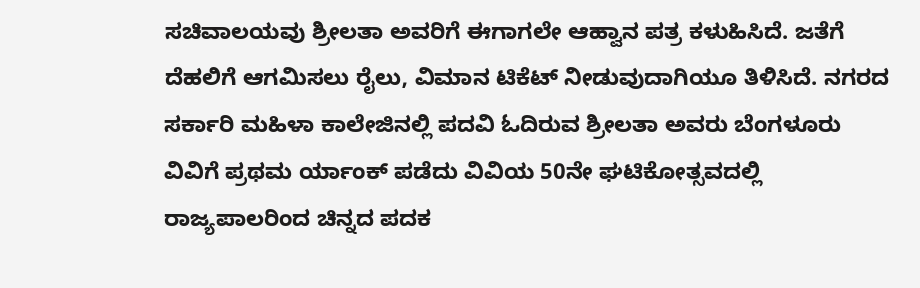ಸಚಿವಾಲಯವು ಶ್ರೀಲತಾ ಅವರಿಗೆ ಈಗಾಗಲೇ ಆಹ್ವಾನ ಪತ್ರ ಕಳುಹಿಸಿದೆ. ಜತೆಗೆ ದೆಹಲಿಗೆ ಆಗಮಿಸಲು ರೈಲು, ವಿಮಾನ ಟಿಕೆಟ್ ನೀಡುವುದಾಗಿಯೂ ತಿಳಿಸಿದೆ. ನಗರದ ಸರ್ಕಾರಿ ಮಹಿಳಾ ಕಾಲೇಜಿನಲ್ಲಿ ಪದವಿ ಓದಿರುವ ಶ್ರೀಲತಾ ಅವರು ಬೆಂಗಳೂರು ವಿವಿಗೆ ಪ್ರಥಮ ರ್ಯಾಂಕ್ ಪಡೆದು ವಿವಿಯ 50ನೇ ಘಟಿಕೋತ್ಸವದಲ್ಲಿ ರಾಜ್ಯಪಾಲರಿಂದ ಚಿನ್ನದ ಪದಕ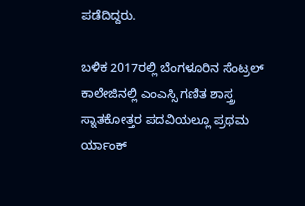ಪಡೆದಿದ್ದರು.

ಬಳಿಕ 2017ರಲ್ಲಿ ಬೆಂಗಳೂರಿನ ಸೆಂಟ್ರಲ್ ಕಾಲೇಜಿನಲ್ಲಿ ಎಂಎಸ್ಸಿ ಗಣಿತ ಶಾಸ್ತ್ರ ಸ್ನಾತಕೋತ್ತರ ಪದವಿಯಲ್ಲೂ ಪ್ರಥಮ ರ್ಯಾಂಕ್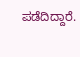ಪಡೆದಿದ್ದಾರೆ.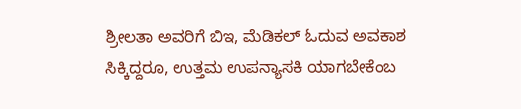ಶ್ರೀಲತಾ ಅವರಿಗೆ ಬಿಇ, ಮೆಡಿಕಲ್ ಓದುವ ಅವಕಾಶ ಸಿಕ್ಕಿದ್ದರೂ, ಉತ್ತಮ ಉಪನ್ಯಾಸಕಿ ಯಾಗಬೇಕೆಂಬ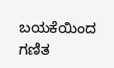ಬಯಕೆಯಿಂದ ಗಣಿತ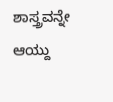ಶಾಸ್ತ್ರವನ್ನೇ ಆಯ್ದು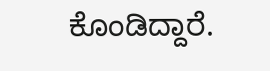ಕೊಂಡಿದ್ದಾರೆ.